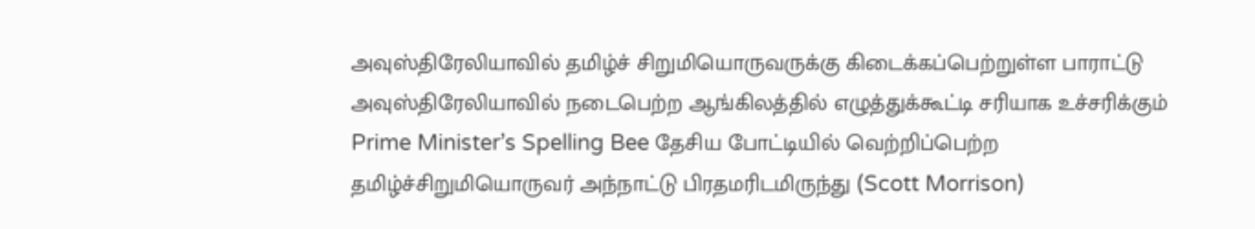அவுஸ்திரேலியாவில் தமிழ்ச் சிறுமியொருவருக்கு கிடைக்கப்பெற்றுள்ள பாராட்டு
அவுஸ்திரேலியாவில் நடைபெற்ற ஆங்கிலத்தில் எழுத்துக்கூட்டி சரியாக உச்சரிக்கும் Prime Minister’s Spelling Bee தேசிய போட்டியில் வெற்றிப்பெற்ற தமிழ்ச்சிறுமியொருவர் அந்நாட்டு பிரதமரிடமிருந்து (Scott Morrison)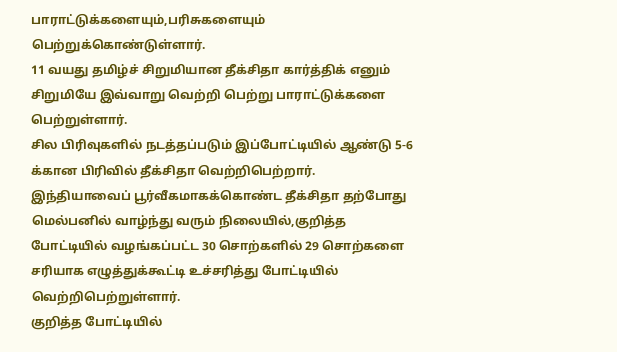பாராட்டுக்களையும்,பரிசுகளையும் பெற்றுக்கொண்டுள்ளார்.
11 வயது தமிழ்ச் சிறுமியான தீக்சிதா கார்த்திக் எனும் சிறுமியே இவ்வாறு வெற்றி பெற்று பாராட்டுக்களை பெற்றுள்ளார்.
சில பிரிவுகளில் நடத்தப்படும் இப்போட்டியில் ஆண்டு 5-6 க்கான பிரிவில் தீக்சிதா வெற்றிபெற்றார்.
இந்தியாவைப் பூர்வீகமாகக்கொண்ட தீக்சிதா தற்போது மெல்பனில் வாழ்ந்து வரும் நிலையில்,குறித்த போட்டியில் வழங்கப்பட்ட 30 சொற்களில் 29 சொற்களை சரியாக எழுத்துக்கூட்டி உச்சரித்து போட்டியில் வெற்றிபெற்றுள்ளார்.
குறித்த போட்டியில்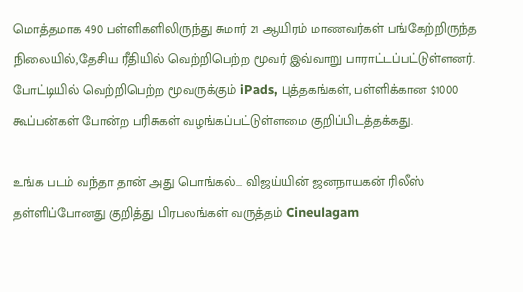மொத்தமாக 490 பள்ளிகளிலிருந்து சுமார் 21 ஆயிரம் மாணவர்கள் பங்கேற்றிருந்த நிலையில்,தேசிய ரீதியில் வெற்றிபெற்ற மூவர் இவ்வாறு பாராட்டப்பட்டுள்ளனர்.
போட்டியில் வெற்றிபெற்ற மூவருக்கும் iPads, புத்தகங்கள், பள்ளிக்கான $1000 கூப்பன்கள் போன்ற பரிசுகள் வழங்கப்பட்டுள்ளமை குறிப்பிடத்தக்கது.

உங்க படம் வந்தா தான் அது பொங்கல்... விஜய்யின் ஜனநாயகன் ரிலீஸ் தள்ளிப்போனது குறித்து பிரபலங்கள் வருத்தம் Cineulagam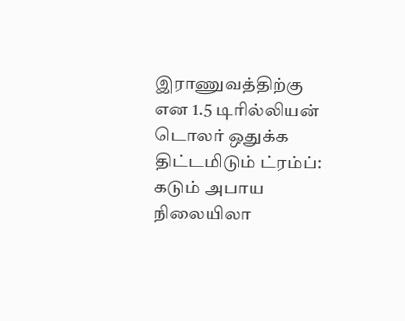இராணுவத்திற்கு என 1.5 டிரில்லியன் டொலர் ஒதுக்க திட்டமிடும் ட்ரம்ப்: கடும் அபாய நிலையிலா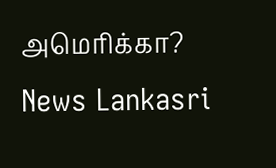அமெரிக்கா? News Lankasri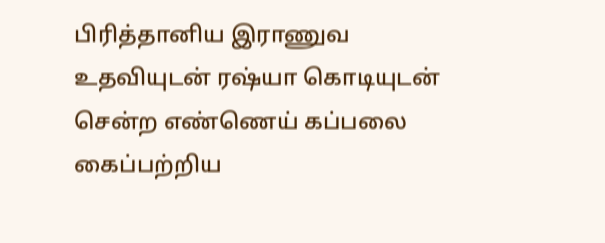பிரித்தானிய இராணுவ உதவியுடன் ரஷ்யா கொடியுடன் சென்ற எண்ணெய் கப்பலை கைப்பற்றிய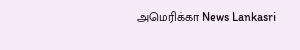அமெரிக்கா News Lankasri